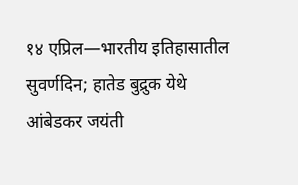१४ एप्रिल—भारतीय इतिहासातील सुवर्णदिन; हातेड बुद्रुक येथे आंबेडकर जयंती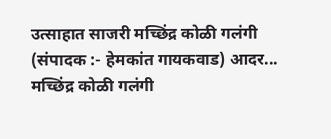उत्साहात साजरी मच्छिंद्र कोळी गलंगी (संपादक :- हेमकांत गायकवाड) आदर...
मच्छिंद्र कोळी गलंगी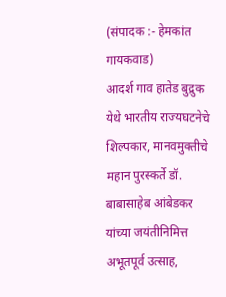(संपादक :- हेमकांत गायकवाड)
आदर्श गाव हातेड बुद्रुक येथे भारतीय राज्यघटनेचे शिल्पकार, मानवमुक्तीचे महान पुरस्कर्ते डॉ. बाबासाहेब आंबेडकर यांच्या जयंतीनिमित्त अभूतपूर्व उत्साह,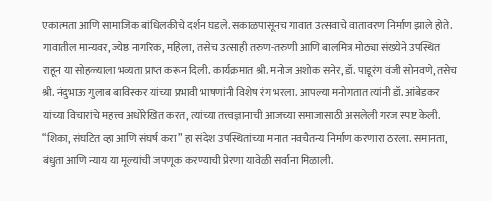एकात्मता आणि सामाजिक बांधिलकीचे दर्शन घडले. सकाळपासूनच गावात उत्सवाचे वातावरण निर्माण झाले होते. गावातील मान्यवर, ज्येष्ठ नागरिक, महिला, तसेच उत्साही तरुण-तरुणी आणि बालमित्र मोठ्या संख्येने उपस्थित राहून या सोहळ्याला भव्यता प्राप्त करून दिली. कार्यक्रमात श्री. मनोज अशोक सनेर, डॉ. पाडूरंग वंजी सोनवणे, तसेच श्री. नंदुभाऊ गुलाब बाविस्कर यांच्या प्रभावी भाषणांनी विशेष रंग भरला. आपल्या मनोगतात त्यांनी डॉ. आंबेडकर यांच्या विचारांचे महत्त्व अधोरेखित करत, त्यांच्या तत्त्वज्ञानाची आजच्या समाजासाठी असलेली गरज स्पष्ट केली. “शिका, संघटित व्हा आणि संघर्ष करा” हा संदेश उपस्थितांच्या मनात नवचैतन्य निर्माण करणारा ठरला. समानता, बंधुता आणि न्याय या मूल्यांची जपणूक करण्याची प्रेरणा यावेळी सर्वांना मिळाली.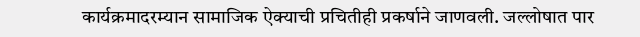कार्यक्रमादरम्यान सामाजिक ऐक्याची प्रचितीही प्रकर्षाने जाणवली. जल्लोषात पार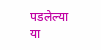पडलेल्या या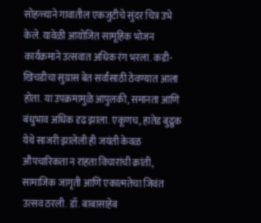सोहळ्याने गावातील एकजुटीचे सुंदर चित्र उभे केले. यावेळी आयोजित सामूहिक भोजन कार्यक्रमाने उत्सवात अधिक रंग भरला. कडी-खिचडीचा सुग्रास बेत सर्वांसाठी ठेवण्यात आला होता. या उपक्रमामुळे आपुलकी, समानता आणि बंधुभाव अधिक दृढ झाला. एकूणच, हातेड बुद्रुक येथे साजरी झालेली ही जयंती केवळ औपचारिकता न राहता विचारांची क्रांती, सामाजिक जागृती आणि एकात्मतेचा जिवंत उत्सव ठरली. डॉ. बाबासाहेब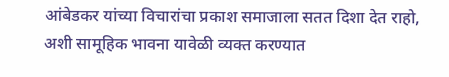आंबेडकर यांच्या विचारांचा प्रकाश समाजाला सतत दिशा देत राहो, अशी सामूहिक भावना यावेळी व्यक्त करण्यात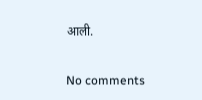आली.

No comments